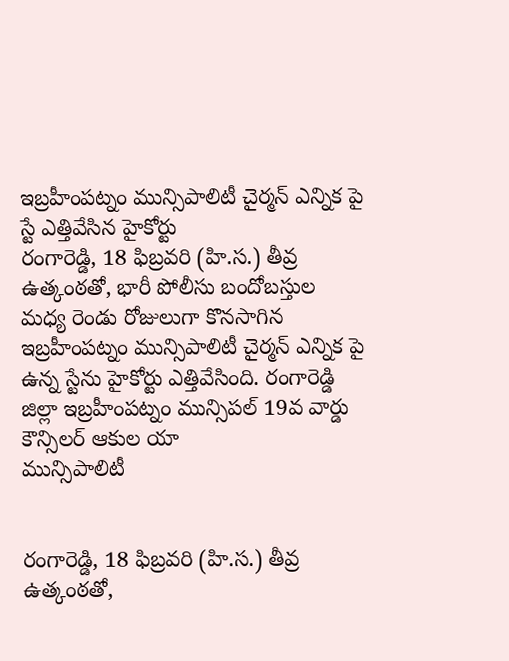ఇబ్రహీంపట్నం మున్సిపాలిటీ చైర్మన్ ఎన్నిక పై స్టే ఎత్తివేసిన హైకోర్టు
రంగారెడ్డి, 18 ఫిబ్రవరి (హి.స.) తీవ్ర ఉత్కంఠతో, భారీ పోలీసు బందోబస్తుల మధ్య రెండు రోజులుగా కొనసాగిన ఇబ్రహీంపట్నం మున్సిపాలిటీ చైర్మన్ ఎన్నిక పై ఉన్న స్టేను హైకోర్టు ఎత్తివేసింది. రంగారెడ్డి జిల్లా ఇబ్రహీంపట్నం మున్సిపల్ 19వ వార్డు కౌన్సిలర్ ఆకుల యా
మున్సిపాలిటీ


రంగారెడ్డి, 18 ఫిబ్రవరి (హి.స.) తీవ్ర ఉత్కంఠతో,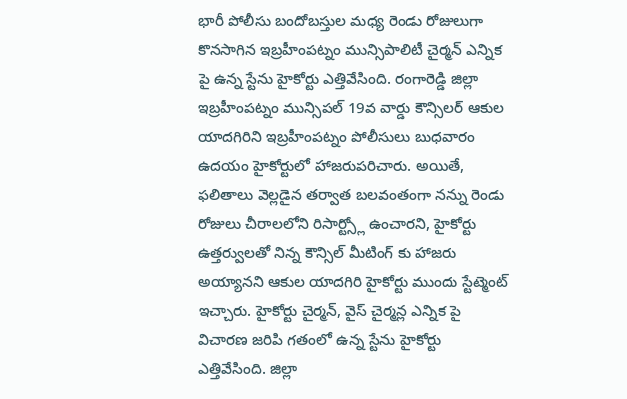భారీ పోలీసు బందోబస్తుల మధ్య రెండు రోజులుగా కొనసాగిన ఇబ్రహీంపట్నం మున్సిపాలిటీ చైర్మన్ ఎన్నిక పై ఉన్న స్టేను హైకోర్టు ఎత్తివేసింది. రంగారెడ్డి జిల్లా ఇబ్రహీంపట్నం మున్సిపల్ 19వ వార్డు కౌన్సిలర్ ఆకుల యాదగిరిని ఇబ్రహీంపట్నం పోలీసులు బుధవారం ఉదయం హైకోర్టులో హాజరుపరిచారు. అయితే, ఫలితాలు వెల్లడైన తర్వాత బలవంతంగా నన్ను రెండు రోజులు చీరాలలోని రిసార్ట్స్లో ఉంచారని, హైకోర్టు ఉత్తర్వులతో నిన్న కౌన్సిల్ మీటింగ్ కు హాజరు అయ్యానని ఆకుల యాదగిరి హైకోర్టు ముందు స్టేట్మెంట్ ఇచ్చారు. హైకోర్టు చైర్మన్, వైస్ చైర్మన్ల ఎన్నిక పై విచారణ జరిపి గతంలో ఉన్న స్టేను హైకోర్టు ఎత్తివేసింది. జిల్లా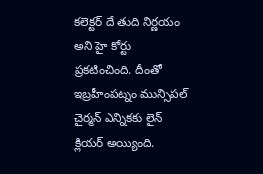కలెక్టర్ దే తుది నిర్ణయం అని హై కోర్టు ప్రకటించింది. దీంతో ఇబ్రహీంపట్నం మున్సిపల్ చైర్మన్ ఎన్నికకు లైన్ క్లియర్ అయ్యింది.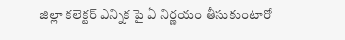జిల్లా కలెక్టర్ ఎన్నిక పై ఏ నిర్ణయం తీసుకుంటారో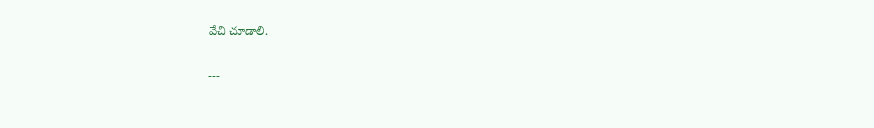వేచి చూడాలి.

---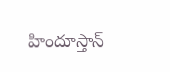హిందూస్తాన్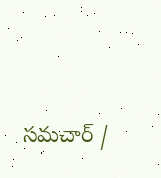సమచార్ /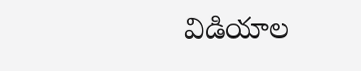విడియాల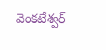వెంకటేశ్వర్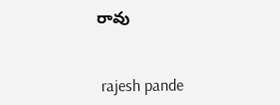రావు


 rajesh pande